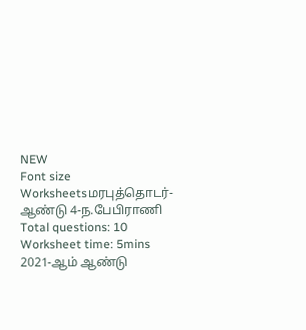NEW
Font size
Worksheetsமரபுத்தொடர்-ஆண்டு 4-ந.பேபிராணி
Total questions: 10
Worksheet time: 5mins
2021-ஆம் ஆண்டு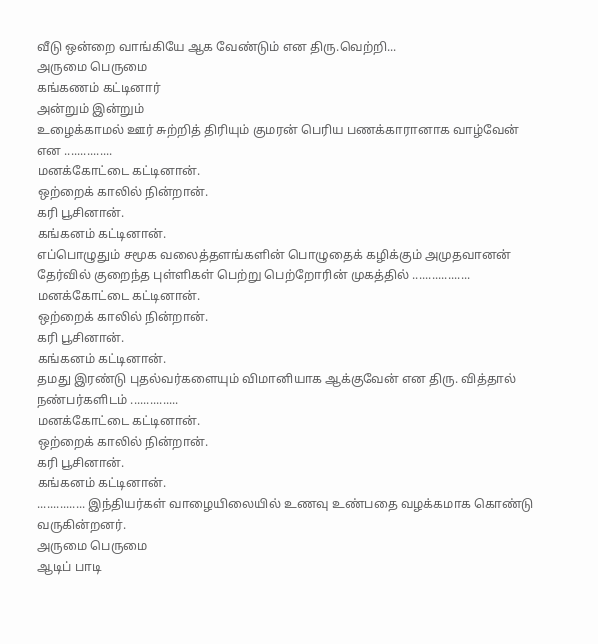வீடு ஒன்றை வாங்கியே ஆக வேண்டும் என திரு.வெற்றி...
அருமை பெருமை
கங்கணம் கட்டினார்
அன்றும் இன்றும்
உழைக்காமல் ஊர் சுற்றித் திரியும் குமரன் பெரிய பணக்காரானாக வாழ்வேன் என ...............
மனக்கோட்டை கட்டினான்.
ஒற்றைக் காலில் நின்றான்.
கரி பூசினான்.
கங்கனம் கட்டினான்.
எப்பொழுதும் சமூக வலைத்தளங்களின் பொழுதைக் கழிக்கும் அமுதவானன் தேர்வில் குறைந்த புள்ளிகள் பெற்று பெற்றோரின் முகத்தில் ..................
மனக்கோட்டை கட்டினான்.
ஒற்றைக் காலில் நின்றான்.
கரி பூசினான்.
கங்கனம் கட்டினான்.
தமது இரண்டு புதல்வர்களையும் விமானியாக ஆக்குவேன் என திரு. வித்தால் நண்பர்களிடம் ...............
மனக்கோட்டை கட்டினான்.
ஒற்றைக் காலில் நின்றான்.
கரி பூசினான்.
கங்கனம் கட்டினான்.
............... இந்தியர்கள் வாழையிலையில் உணவு உண்பதை வழக்கமாக கொண்டு வருகின்றனர்.
அருமை பெருமை
ஆடிப் பாடி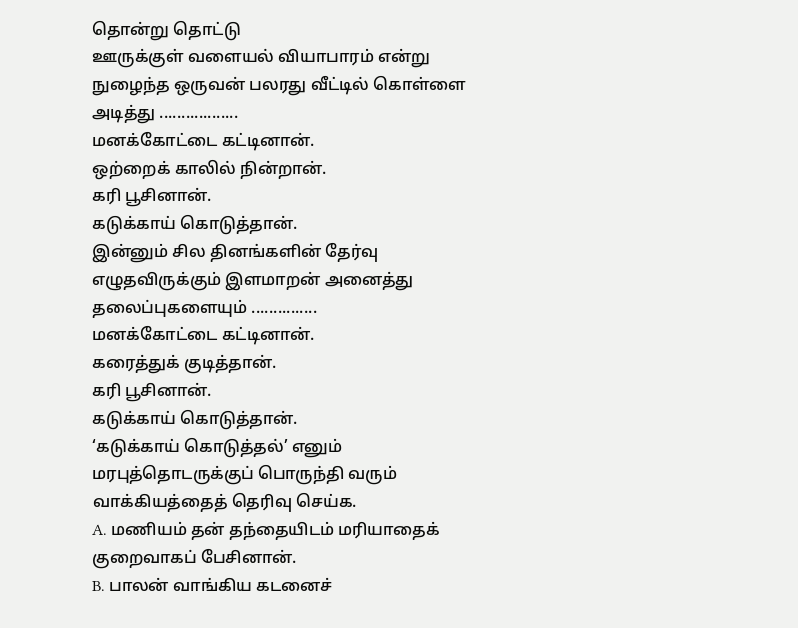தொன்று தொட்டு
ஊருக்குள் வளையல் வியாபாரம் என்று நுழைந்த ஒருவன் பலரது வீட்டில் கொள்ளை அடித்து ..................
மனக்கோட்டை கட்டினான்.
ஒற்றைக் காலில் நின்றான்.
கரி பூசினான்.
கடுக்காய் கொடுத்தான்.
இன்னும் சில தினங்களின் தேர்வு எழுதவிருக்கும் இளமாறன் அனைத்து தலைப்புகளையும் ...............
மனக்கோட்டை கட்டினான்.
கரைத்துக் குடித்தான்.
கரி பூசினான்.
கடுக்காய் கொடுத்தான்.
‘கடுக்காய் கொடுத்தல்’ எனும் மரபுத்தொடருக்குப் பொருந்தி வரும் வாக்கியத்தைத் தெரிவு செய்க.
A. மணியம் தன் தந்தையிடம் மரியாதைக் குறைவாகப் பேசினான்.
B. பாலன் வாங்கிய கடனைச்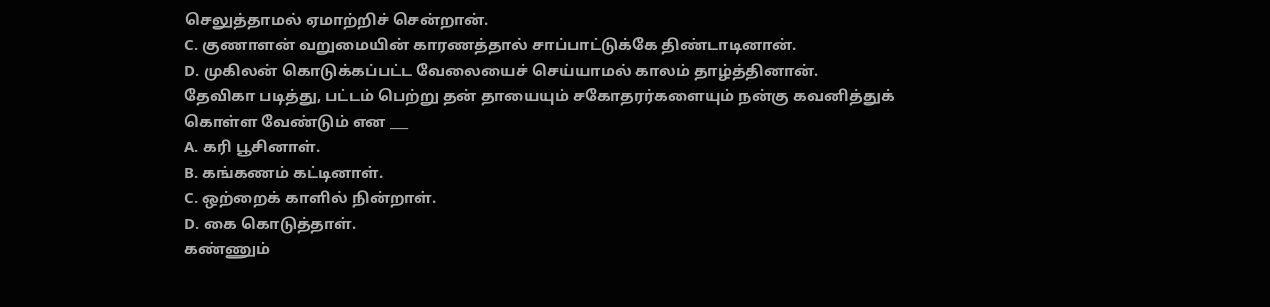செலுத்தாமல் ஏமாற்றிச் சென்றான்.
C. குணாளன் வறுமையின் காரணத்தால் சாப்பாட்டுக்கே திண்டாடினான்.
D. முகிலன் கொடுக்கப்பட்ட வேலையைச் செய்யாமல் காலம் தாழ்த்தினான்.
தேவிகா படித்து, பட்டம் பெற்று தன் தாயையும் சகோதரர்களையும் நன்கு கவனித்துக் கொள்ள வேண்டும் என ___
A. கரி பூசினாள்.
B. கங்கணம் கட்டினாள்.
C. ஒற்றைக் காளில் நின்றாள்.
D. கை கொடுத்தாள்.
கண்ணும்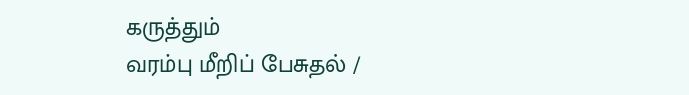கருத்தும்
வரம்பு மீறிப் பேசுதல் /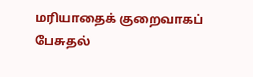மரியாதைக் குறைவாகப் பேசுதல்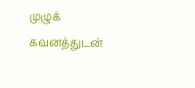முழுக் கவனத்துடன்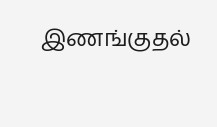இணங்குதல்